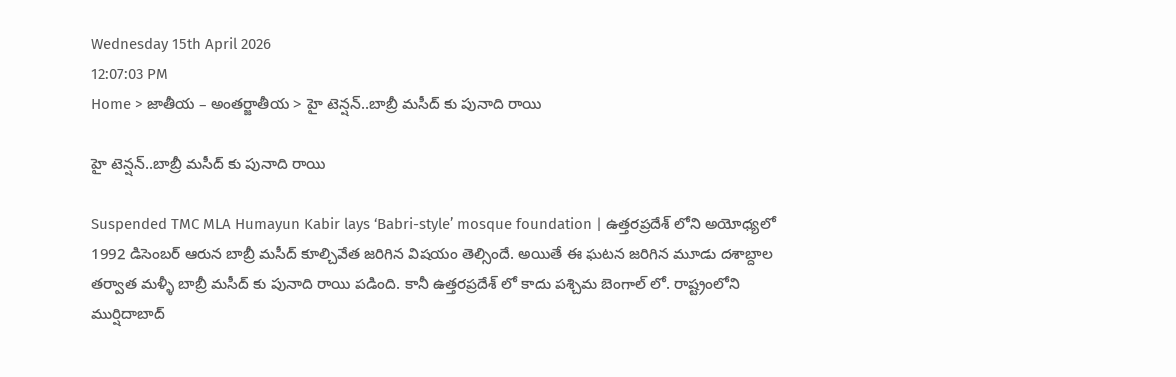Wednesday 15th April 2026
12:07:03 PM
Home > జాతీయ – అంతర్జాతీయ > హై టెన్షన్..బాబ్రీ మసీద్ కు పునాది రాయి

హై టెన్షన్..బాబ్రీ మసీద్ కు పునాది రాయి

Suspended TMC MLA Humayun Kabir lays ‘Babri-style’ mosque foundation | ఉత్తరప్రదేశ్ లోని అయోధ్యలో 1992 డిసెంబర్ ఆరున బాబ్రీ మసీద్ కూల్చివేత జరిగిన విషయం తెల్సిందే. అయితే ఈ ఘటన జరిగిన మూడు దశాబ్దాల తర్వాత మళ్ళీ బాబ్రీ మసీద్ కు పునాది రాయి పడింది. కానీ ఉత్తరప్రదేశ్ లో కాదు పశ్చిమ బెంగాల్ లో. రాష్ట్రంలోని ముర్షిదాబాద్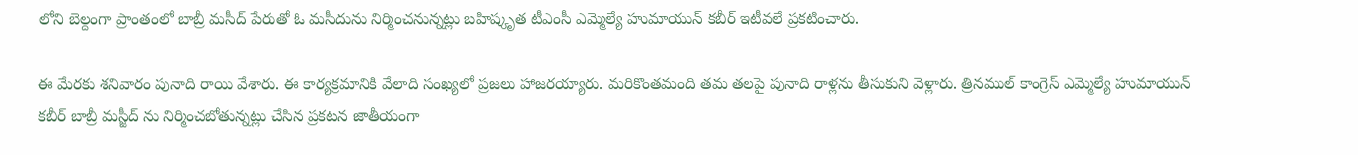లోని బెల్దంగా ప్రాంతంలో బాబ్రీ మసీద్ పేరుతో ఓ మసీదును నిర్మించనున్నట్లు బహిష్కృత టీఎంసీ ఎమ్మెల్యే హుమాయున్ కబీర్ ఇటీవలే ప్రకటించారు.

ఈ మేరకు శనివారం పునాది రాయి వేశారు. ఈ కార్యక్రమానికి వేలాది సంఖ్యలో ప్రజలు హాజరయ్యారు. మరికొంతమంది తమ తలపై పునాది రాళ్లను తీసుకుని వెళ్లారు. త్రినముల్ కాంగ్రెస్ ఎమ్మెల్యే హుమాయున్ కబీర్ బాబ్రీ మస్జీద్ ను నిర్మించబోతున్నట్లు చేసిన ప్రకటన జాతీయంగా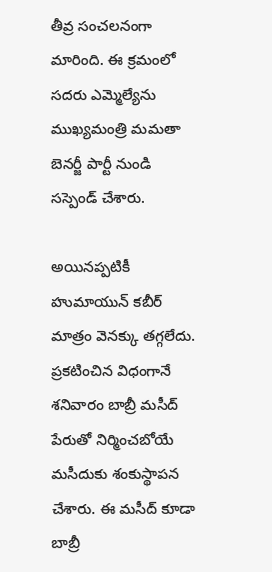తీవ్ర సంచలనంగా మారింది. ఈ క్రమంలో సదరు ఎమ్మెల్యేను ముఖ్యమంత్రి మమతా బెనర్జీ పార్టీ నుండి సస్పెండ్ చేశారు.

అయినప్పటికీ హుమాయున్ కబీర్ మాత్రం వెనక్కు తగ్గలేదు. ప్రకటించిన విధంగానే శనివారం బాబ్రీ మసీద్ పేరుతో నిర్మించబోయే మసీదుకు శంకుస్థాపన చేశారు. ఈ మసీద్ కూడా బాబ్రీ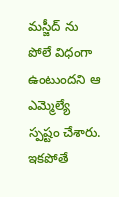మస్జీద్ ను పోలే విధంగా ఉంటుందని ఆ ఎమ్మెల్యే స్పష్టం చేశారు. ఇకపోతే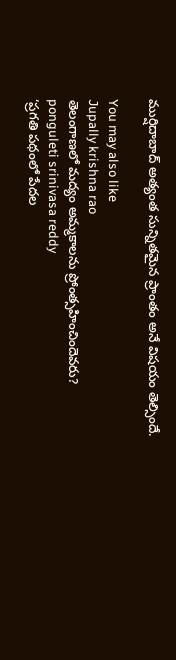ముర్షిదాబాద్ అత్యంత సున్నితమైన ప్రాంతం అనే విషయం తెల్సిందే.

You may also like
Jupally krishna rao
తెలంగాణలో మ‌ద్యం అమ్మ‌కాల‌ను ప్రోంత్స‌హించిందెవ‌రు?
ponguleti srinivasa reddy
‘ప్రగతి పథంలో పేదల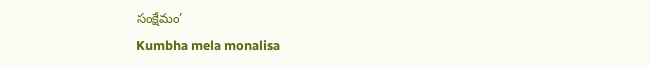సంక్షేమం’
Kumbha mela monalisa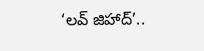‘లవ్ జిహాద్’..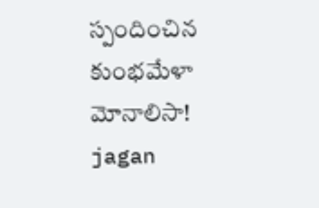స్పందించిన కుంభమేళా మోనాలిసా!
jagan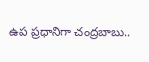ఉప ప్రధానిగా చంద్రబాబు..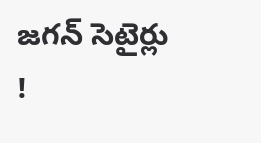జగన్ సెటైర్లు !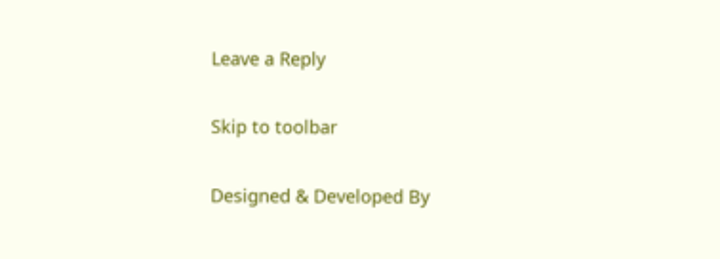Leave a Reply

Skip to toolbar

Designed & Developed By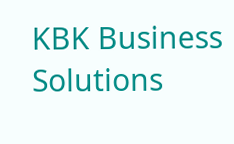KBK Business Solutions